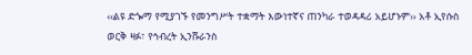‹‹ልዩ ድጐማ የሚያገኙ የመንግሥት ተቋማት እውነተኛና ጠንካራ ተወዳዳሪ አይሆኑም›› አቶ ኢየሱስ ወርቅ ዛፉ፣ የኅብረት ኢንሹራንስ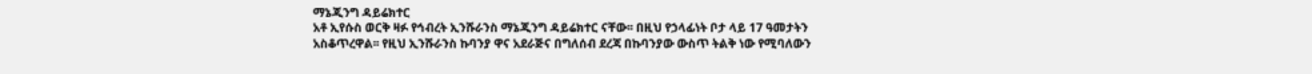ማኔጂንግ ዳይሬክተር
አቶ ኢየሱስ ወርቅ ዛፉ የኅብረት ኢንሹራንስ ማኔጂንግ ዳይሬክተር ናቸው፡፡ በዚህ የኃላፊነት ቦታ ላይ 17 ዓመታትን አስቆጥረዋል፡፡ የዚህ ኢንሹራንስ ኩባንያ ዋና አደራጅና በግለሰብ ደረጃ በኩባንያው ውስጥ ትልቅ ነው የሚባለውን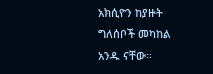አክሲዮን ከያዙት ግለሰቦች መካከል አንዱ ናቸው፡፡